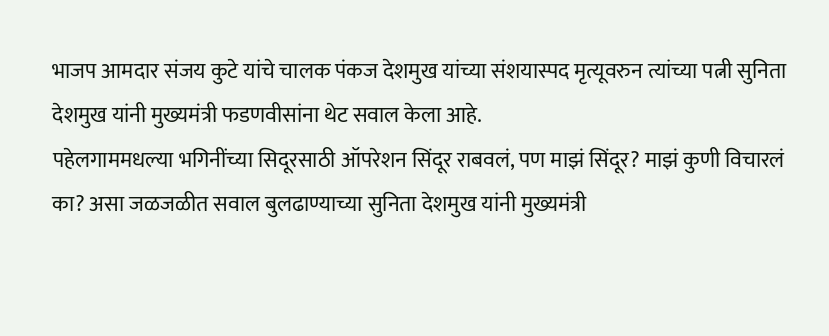भाजप आमदार संजय कुटे यांचे चालक पंकज देशमुख यांच्या संशयास्पद मृत्यूवरुन त्यांच्या पत्नी सुनिता देशमुख यांनी मुख्यमंत्री फडणवीसांना थेट सवाल केला आहे.
पहेलगाममधल्या भगिनींच्या सिदूरसाठी ऑपरेशन सिंदूर राबवलं, पण माझं सिंदूर? माझं कुणी विचारलं का? असा जळजळीत सवाल बुलढाण्याच्या सुनिता देशमुख यांनी मुख्यमंत्री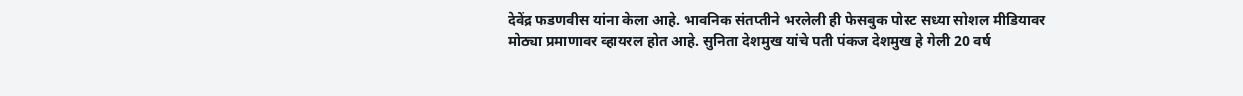देवेंद्र फडणवीस यांना केला आहे. भावनिक संतप्तीने भरलेली ही फेसबुक पोस्ट सध्या सोशल मीडियावर मोठ्या प्रमाणावर व्हायरल होत आहे. सुनिता देशमुख यांचे पती पंकज देशमुख हे गेली 20 वर्ष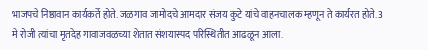भाजपचे निष्ठावान कार्यकर्ते होते. जळगाव जामोदचे आमदार संजय कुटे यांचे वाहनचालक म्हणून ते कार्यरत होते. 3 मे रोजी त्यांचा मृतदेह गावाजवळच्या शेतात संशयास्पद परिस्थितीत आढळून आला.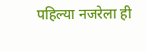पहिल्या नजरेला ही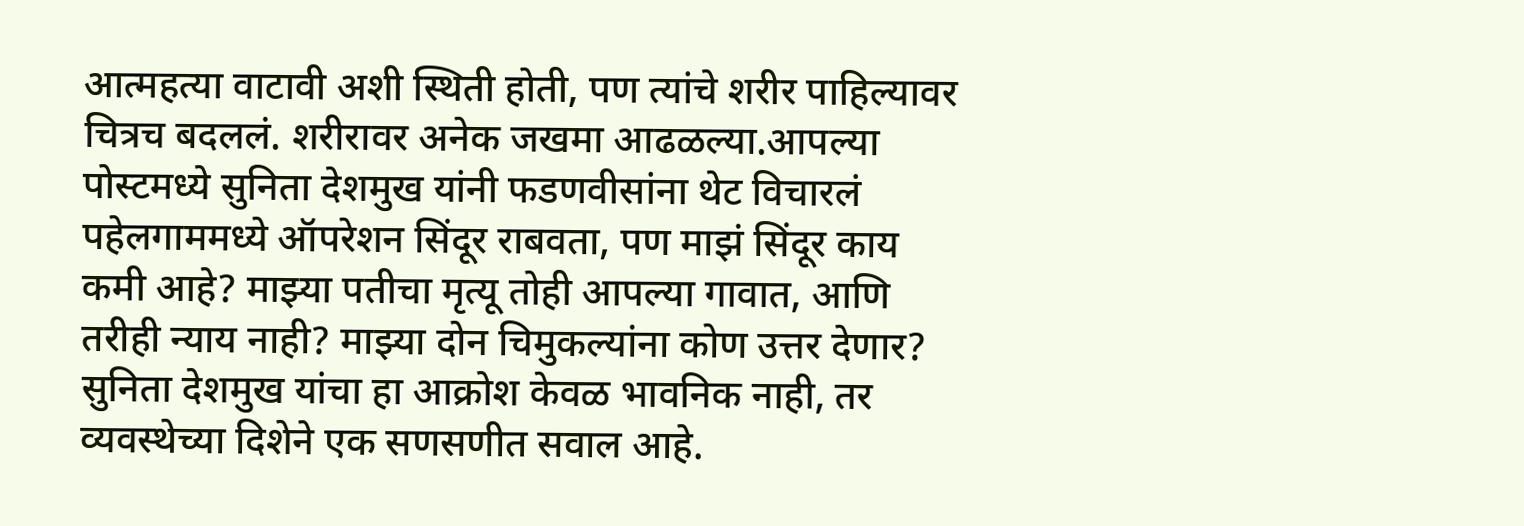आत्महत्या वाटावी अशी स्थिती होती, पण त्यांचे शरीर पाहिल्यावर चित्रच बदललं. शरीरावर अनेक जखमा आढळल्या.आपल्या पोस्टमध्ये सुनिता देशमुख यांनी फडणवीसांना थेट विचारलं पहेलगाममध्ये ऑपरेशन सिंदूर राबवता, पण माझं सिंदूर काय कमी आहे? माझ्या पतीचा मृत्यू तोही आपल्या गावात, आणि तरीही न्याय नाही? माझ्या दोन चिमुकल्यांना कोण उत्तर देणार? सुनिता देशमुख यांचा हा आक्रोश केवळ भावनिक नाही, तर व्यवस्थेच्या दिशेने एक सणसणीत सवाल आहे.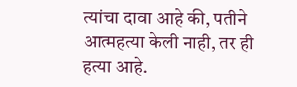त्यांचा दावा आहे की, पतीने आत्महत्या केली नाही, तर ही हत्या आहे.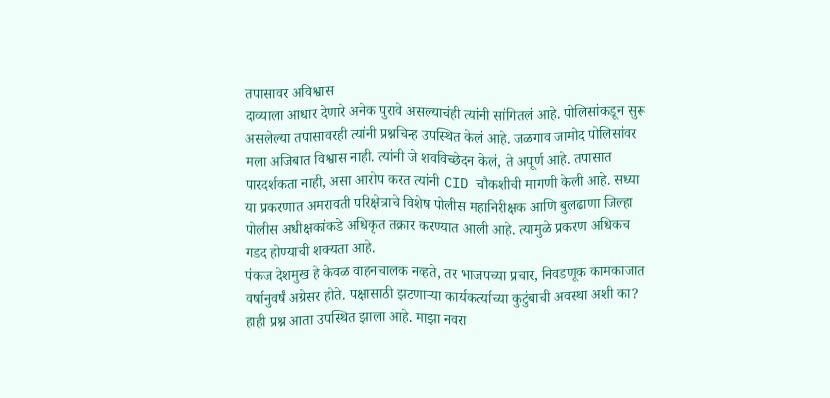तपासावर अविश्वास
दाव्याला आधार देणारे अनेक पुरावे असल्याचंही त्यांनी सांगितलं आहे. पोलिसांकडून सुरू असलेल्या तपासावरही त्यांनी प्रश्नचिन्ह उपस्थित केलं आहे. जळगाव जामोद पोलिसांवर मला अजिबात विश्वास नाही. त्यांनी जे शवविच्छेदन केलं, ते अपूर्ण आहे. तपासात पारदर्शकता नाही, असा आरोप करत त्यांनी CID चौकशीची मागणी केली आहे. सध्या या प्रकरणात अमरावती परिक्षेत्राचे विशेष पोलीस महानिरीक्षक आणि बुलढाणा जिल्हा पोलीस अधीक्षकांकडे अधिकृत तक्रार करण्यात आली आहे. त्यामुळे प्रकरण अधिकच गडद होण्याची शक्यता आहे.
पंकज देशमुख हे केवळ वाहनचालक नव्हते, तर भाजपच्या प्रचार, निवडणूक कामकाजात वर्षानुवर्षं अग्रेसर होते. पक्षासाठी झटणाऱ्या कार्यकर्त्याच्या कुटुंबाची अवस्था अशी का? हाही प्रश्न आता उपस्थित झाला आहे. माझा नवरा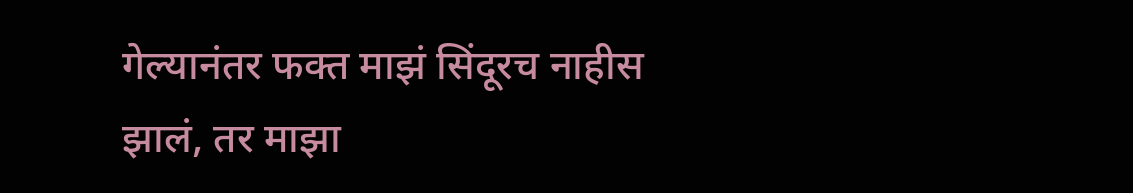गेल्यानंतर फक्त माझं सिंदूरच नाहीस झालं, तर माझा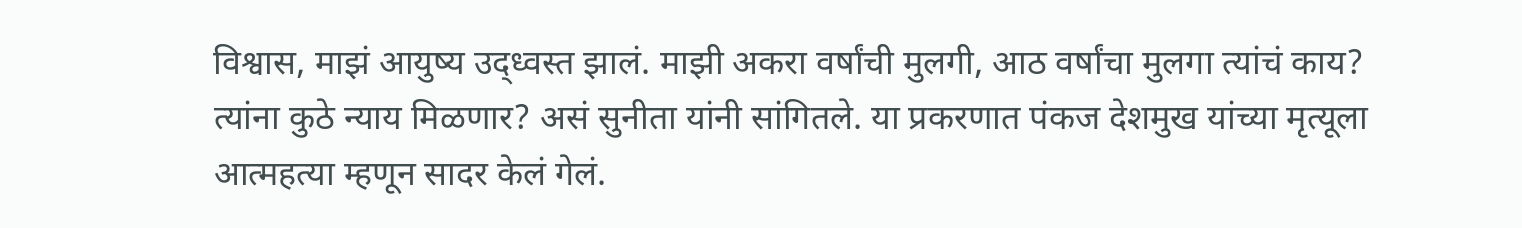विश्वास, माझं आयुष्य उद्ध्वस्त झालं. माझी अकरा वर्षांची मुलगी, आठ वर्षांचा मुलगा त्यांचं काय? त्यांना कुठे न्याय मिळणार? असं सुनीता यांनी सांगितले. या प्रकरणात पंकज देशमुख यांच्या मृत्यूला आत्महत्या म्हणून सादर केलं गेलं.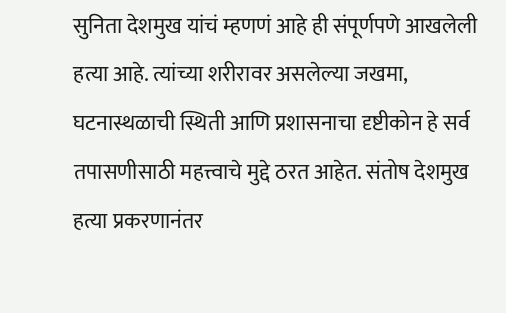सुनिता देशमुख यांचं म्हणणं आहे ही संपूर्णपणे आखलेली हत्या आहे. त्यांच्या शरीरावर असलेल्या जखमा, घटनास्थळाची स्थिती आणि प्रशासनाचा दृष्टीकोन हे सर्व तपासणीसाठी महत्त्वाचे मुद्दे ठरत आहेत. संतोष देशमुख हत्या प्रकरणानंतर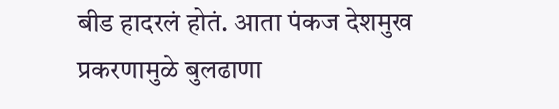बीड हादरलं होतं. आता पंकज देशमुख प्रकरणामुळे बुलढाणा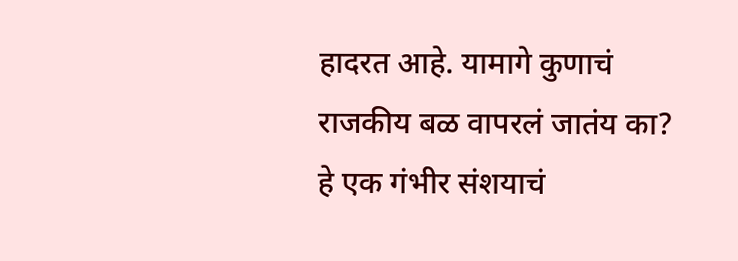हादरत आहे. यामागे कुणाचं राजकीय बळ वापरलं जातंय का? हे एक गंभीर संशयाचं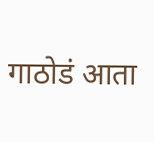गाठोडं आता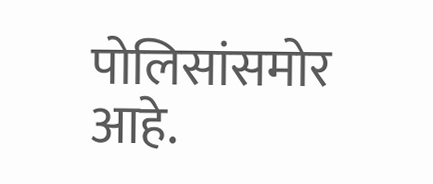पोलिसांसमोर आहे.